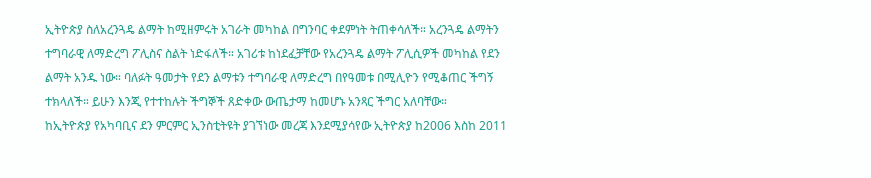ኢትዮጵያ ስለአረንጓዴ ልማት ከሚዘምሩት አገራት መካከል በግንባር ቀደምነት ትጠቀሳለች። አረንጓዴ ልማትን ተግባራዊ ለማድረግ ፖሊስና ስልት ነድፋለች። አገሪቱ ከነደፈቻቸው የአረንጓዴ ልማት ፖሊሲዎች መካከል የደን ልማት አንዱ ነው። ባለፉት ዓመታት የደን ልማቱን ተግባራዊ ለማድረግ በየዓመቱ በሚሊዮን የሚቆጠር ችግኝ ተክላለች። ይሁን እንጂ የተተከሉት ችግኞች ጸድቀው ውጤታማ ከመሆኑ አንጻር ችግር አለባቸው።
ከኢትዮጵያ የአካባቢና ደን ምርምር ኢንስቲትዩት ያገኘነው መረጃ እንደሚያሳየው ኢትዮጵያ ከ2006 እስከ 2011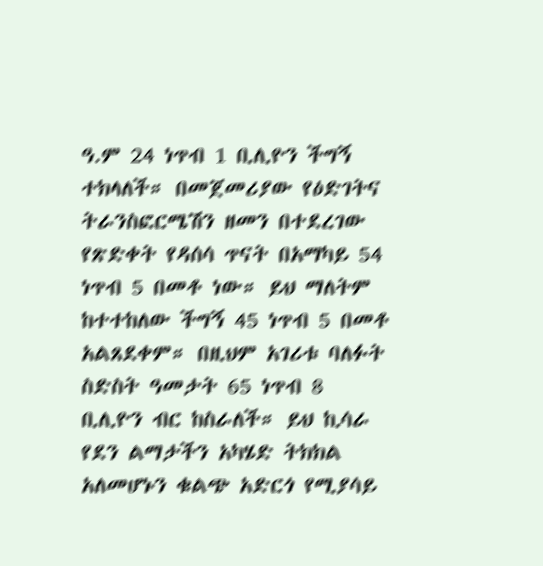ዓ.ም 24 ነጥብ 1 ቢሊዮን ችግኝ ተክላለች። በመጀመሪያው የዕድገትና ትራንስፎርሜሽን ዘመን በተደረገው የጽድቀት የዳሰሳ ጥናት በአማካይ 54 ነጥብ 5 በመቶ ነው። ይህ ማለትም ከተተከለው ችግኝ 45 ነጥብ 5 በመቶ አልጸደቀም። በዚህም አገሪቱ ባለፉት ስድስት ዓመታት 65 ነጥብ 8 ቢሊዮን ብር ከስራለች። ይህ ኪሳራ የደን ልማታችን አካሄድ ትክክል አለመሆኑን ቁልጭ አድርጎ የሚያሳይ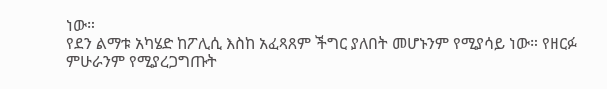ነው።
የደን ልማቱ አካሄድ ከፖሊሲ እስከ አፈጻጸም ችግር ያለበት መሆኑንም የሚያሳይ ነው። የዘርፉ ምሁራንም የሚያረጋግጡት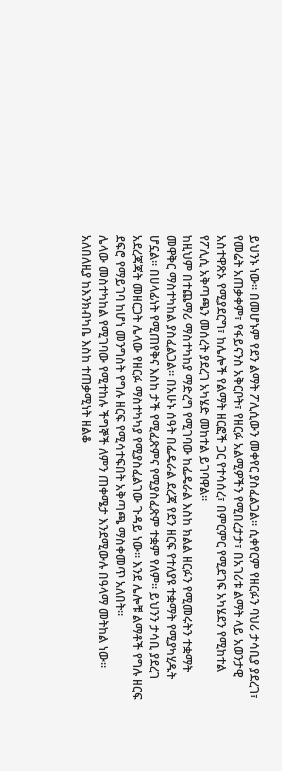ይህንኑ ነው። በመሆኑም የደን ልማት ፖሊሲውን መቀየር ያስፈልጋል። ሲቀየርም የዘርፉን ባህሪ ታሳቢያ ያደረገ፣ የመሬት አጠቃቀም፣ የፋይናንስ አቅርቦት፣ የዘርፉ አልሚዎችን የሚበረታታ፣ በአገሪቱ ልማት ላይ አወንታዊ አስተዋጽኦ የሚያደርግ፣ ከሌሎች የልማት ዘርፎች ጋር የተሳሰረ፣ በምርምር የሚደገፍ አካሄደን የሚከተል የፖሊሲ አቅጣጫን መሰረት ያደረገ አካሄድ መከተል ይገባዋል።
ከዚህም በተጨማሪ ማስተካከያ ማድረግ የሚገባው ከፌዴራል እስከ ክልል ዘርፉን የሚመሩትን ተቋማት መዋቅር ማስተካከል ያስፈልጋል። በአሁኑ ሰዓት በፌዴራል ደረጃ የደን ዘርፍ የተለያዩ ተቋማት የሚያካሂዱት ሆኗል። በሀላፊነት የሚጠየቅና እስከ ታች የሚፈጽምና የሚያስፈጽም ተቋም የለም። ይህንን ታሳቢ ያደረገ አደረጃጃት መዘርጋት ሌላው የዘርፉ ማስተካካያ የሚያስፈልገው ጉዳይ ነው። እንደ ሌሎቹ ልማቶች የግሉ ዘርፍ ደፍሮ የማይገባ ከሆነ መንግስት የግሉ ዘርፍ የሚሳተፍበት አቅጣጫ ማስቀመጥ አለበት።
ሌላው መስተካከል የሚገባው የሚተከሉ ችግኞች ለምን ጠቀሜታ እንደሚውሉ በዓላማ መትከል ነው። አለበለዚያ ከእንክብካቤ እስከ ተጠቃሚነት ዘልቆ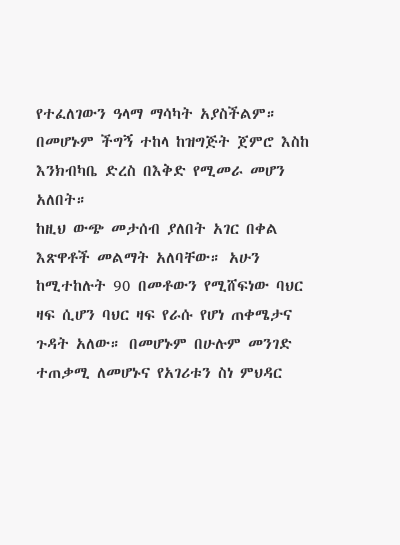የተፈለገውን ዓላማ ማሳካት አያስችልም። በመሆኑም ችግኝ ተከላ ከዝግጅት ጀምሮ እስከ እንክብካቤ ድረስ በእቅድ የሚመራ መሆን አለበት።
ከዚህ ውጭ መታሰብ ያለበት አገር በቀል እጽዋቶች መልማት አለባቸው። አሁን ከሚተከሉት 90 በመቶውን የሚሸፍነው ባህር ዛፍ ሲሆን ባህር ዛፍ የራሱ የሆነ ጠቀሜታና ጉዳት አለው። በመሆኑም በሁሉም መንገድ ተጠቃሚ ለመሆኑና የአገሪቱን ስነ ምህዳር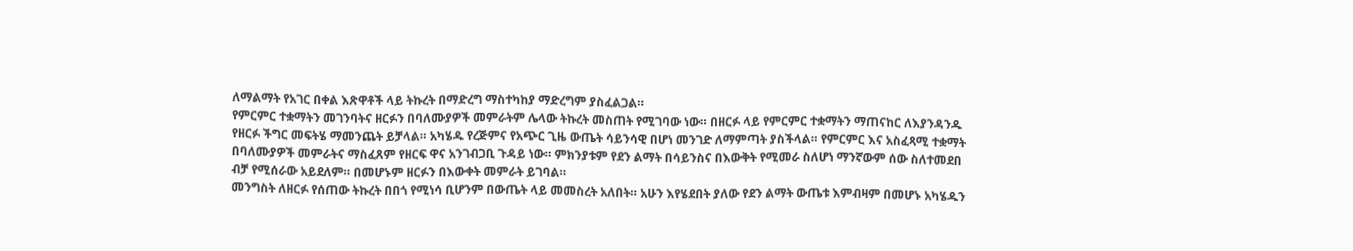ለማልማት የአገር በቀል እጽዋቶች ላይ ትኩረት በማድረግ ማስተካከያ ማድረግም ያስፈልጋል።
የምርምር ተቋማትን መገንባትና ዘርፉን በባለሙያዎች መምራትም ሌላው ትኩረት መስጠት የሚገባው ነው። በዘርፉ ላይ የምርምር ተቋማትን ማጠናከር ለእያንዳንዱ የዘርፉ ችግር መፍትሄ ማመንጨት ይቻላል። አካሄዱ የረጅምና የአጭር ጊዜ ውጤት ሳይንሳዊ በሆነ መንገድ ለማምጣት ያስችላል። የምርምር እና አስፈጻሚ ተቋማት በባለሙያዎች መምራትና ማስፈጸም የዘርፍ ዋና አንገብጋቢ ጉዳይ ነው። ምክንያቱም የደን ልማት በሳይንስና በእውቅት የሚመራ ስለሆነ ማንኛውም ሰው ስለተመደበ ብቻ የሚሰራው አይደለም። በመሆኑም ዘርፉን በእውቀት መምራት ይገባል።
መንግስት ለዘርፉ የሰጠው ትኩረት በበጎ የሚነሳ ቢሆንም በውጤት ላይ መመስረት አለበት። አሁን እየሄደበት ያለው የደን ልማት ውጤቱ እምብዛም በመሆኑ አካሄዱን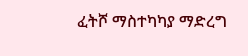ፈትሾ ማስተካካያ ማድረግ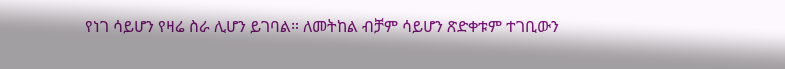የነገ ሳይሆን የዛሬ ስራ ሊሆን ይገባል። ለመትከል ብቻም ሳይሆን ጽድቀቱም ተገቢውን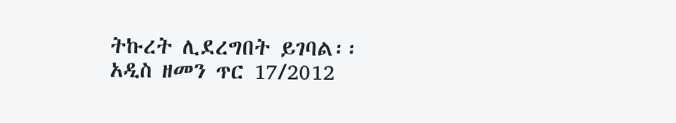ትኩረት ሊደረግበት ይገባል፡፡
አዲስ ዘመን ጥር 17/2012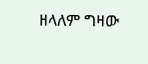ዘላለም ግዛው